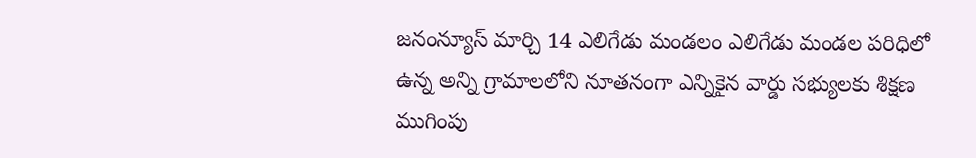జనంన్యూస్ మార్చి 14 ఎలిగేడు మండలం ఎలిగేడు మండల పరిధిలో ఉన్న అన్ని గ్రామాలలోని నూతనంగా ఎన్నికైన వార్డు సభ్యులకు శిక్షణ ముగింపు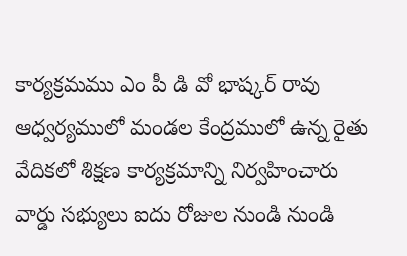కార్యక్రమము ఎం పీ డి వో భాష్కర్ రావు ఆధ్వర్యములో మండల కేంద్రములో ఉన్న రైతు వేదికలో శిక్షణ కార్యక్రమాన్ని నిర్వహించారు వార్డు సభ్యులు ఐదు రోజుల నుండి నుండి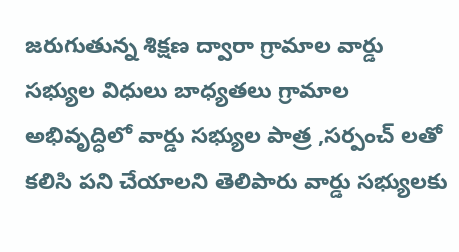జరుగుతున్న శిక్షణ ద్వారా గ్రామాల వార్డు సభ్యుల విధులు బాధ్యతలు గ్రామాల అభివృద్ధిలో వార్డు సభ్యుల పాత్ర ,సర్పంచ్ లతో కలిసి పని చేయాలని తెలిపారు వార్డు సభ్యులకు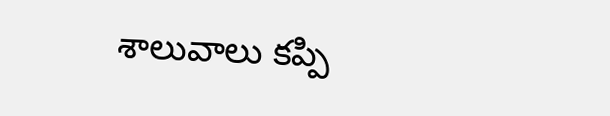శాలువాలు కప్పి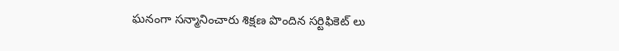ఘనంగా సన్మానించారు శిక్షణ పొందిన సర్టిఫికెట్ లు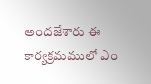అందజేశారు ఈ కార్యక్రమములో ఎం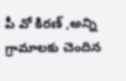పీ వో కిరణ్ ,అన్ని గ్రామాలకు చెందిన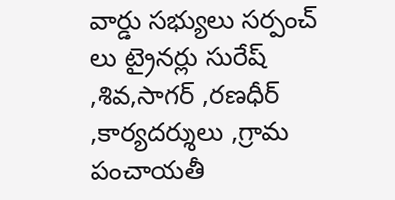వార్డు సభ్యులు సర్పంచ్ లు ట్రైనర్లు సురేష్ ,శివ,సాగర్ ,రణధీర్ ,కార్యదర్శులు ,గ్రామ పంచాయతీ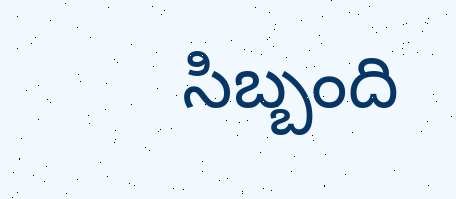సిబ్బంది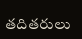తదితరులు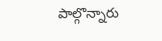పాల్గొన్నారు